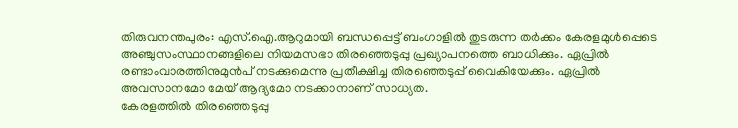തിരുവനന്തപുരം: എസ്.ഐ.ആറുമായി ബന്ധപ്പെട്ട് ബംഗാളിൽ തുടരുന്ന തർക്കം കേരളമുൾപ്പെടെ അഞ്ചുസംസ്ഥാനങ്ങളിലെ നിയമസഭാ തിരഞ്ഞെടുപ്പു പ്രഖ്യാപനത്തെ ബാധിക്കും. ഏപ്രിൽ രണ്ടാംവാരത്തിനുമുൻപ് നടക്കുമെന്നു പ്രതീക്ഷിച്ച തിരഞ്ഞെടുപ്പ് വൈകിയേക്കും. ഏപ്രിൽ അവസാനമോ മേയ് ആദ്യമോ നടക്കാനാണ് സാധ്യത.
കേരളത്തിൽ തിരഞ്ഞെടുപ്പു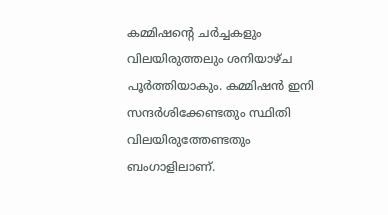കമ്മിഷന്റെ ചർച്ചകളും വിലയിരുത്തലും ശനിയാഴ്ച പൂർത്തിയാകും. കമ്മിഷൻ ഇനി സന്ദർശിക്കേണ്ടതും സ്ഥിതി വിലയിരുത്തേണ്ടതും ബംഗാളിലാണ്.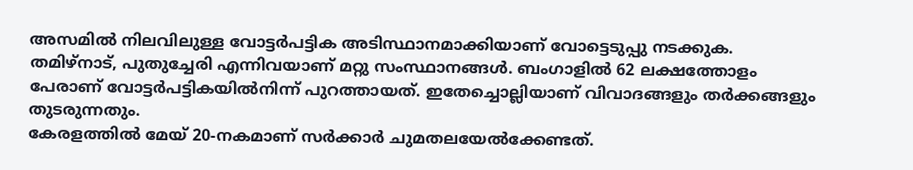അസമിൽ നിലവിലുള്ള വോട്ടർപട്ടിക അടിസ്ഥാനമാക്കിയാണ് വോട്ടെടുപ്പു നടക്കുക. തമിഴ്നാട്, പുതുച്ചേരി എന്നിവയാണ് മറ്റു സംസ്ഥാനങ്ങൾ. ബംഗാളിൽ 62 ലക്ഷത്തോളം പേരാണ് വോട്ടർപട്ടികയിൽനിന്ന് പുറത്തായത്. ഇതേച്ചൊല്ലിയാണ് വിവാദങ്ങളും തർക്കങ്ങളും തുടരുന്നതും.
കേരളത്തിൽ മേയ് 20-നകമാണ് സർക്കാർ ചുമതലയേൽക്കേണ്ടത്.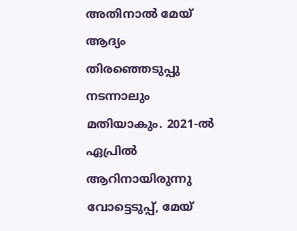അതിനാൽ മേയ് ആദ്യം തിരഞ്ഞെടുപ്പു നടന്നാലും മതിയാകും. 2021-ൽ ഏപ്രിൽ ആറിനായിരുന്നു വോട്ടെടുപ്പ്, മേയ്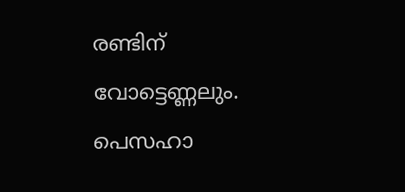രണ്ടിന് വോട്ടെണ്ണലും. പെസഹാ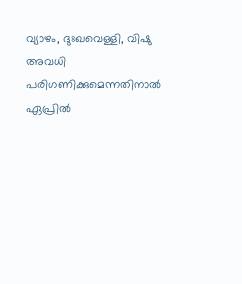വ്യാഴം, ദുഃഖവെള്ളി, വിഷു അവധി പരിഗണിക്കുമെന്നതിനാൽ ഏപ്രിൽ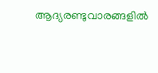ആദ്യരണ്ടുവാരങ്ങളിൽ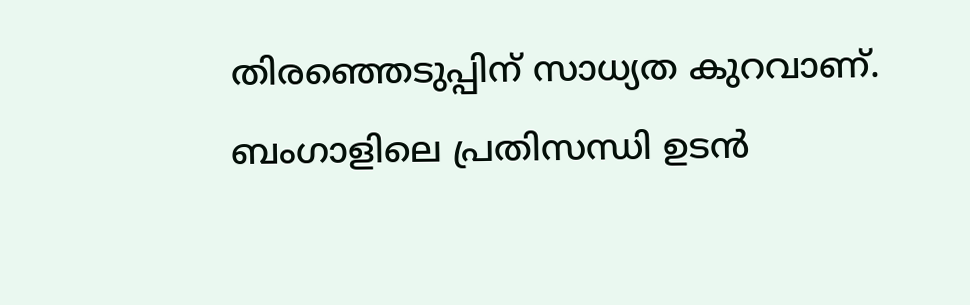തിരഞ്ഞെടുപ്പിന് സാധ്യത കുറവാണ്. ബംഗാളിലെ പ്രതിസന്ധി ഉടൻ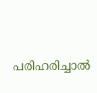പരിഹരിച്ചാൽ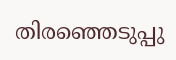തിരഞ്ഞെടുപ്പു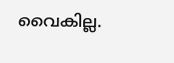വൈകില്ല.